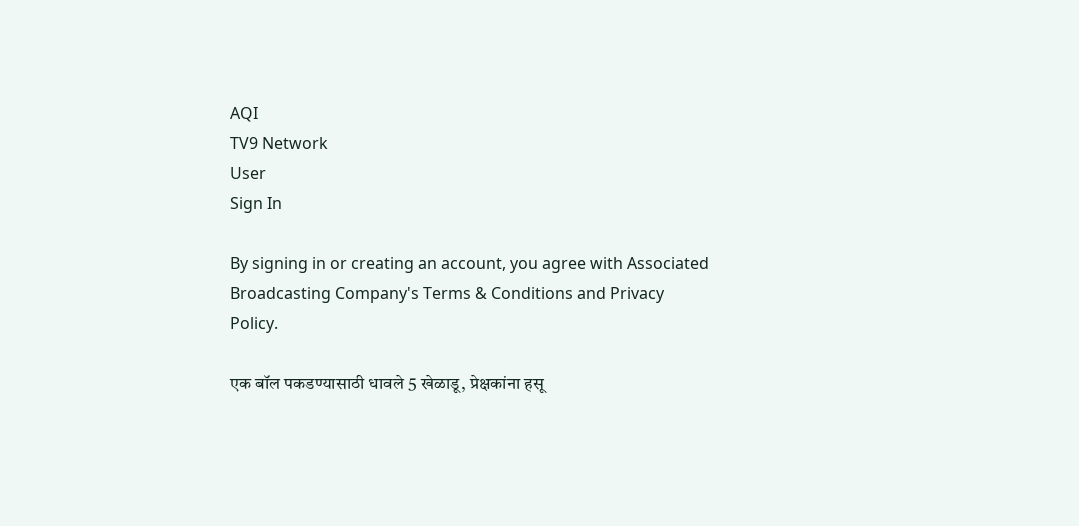AQI
TV9 Network
User
Sign In

By signing in or creating an account, you agree with Associated Broadcasting Company's Terms & Conditions and Privacy Policy.

एक बॉल पकडण्यासाठी धावले 5 खेळाडू, प्रेक्षकांना हसू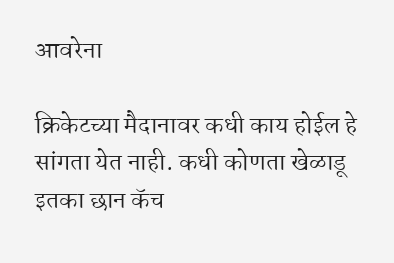आवरेना

क्रिकेटच्या मैदानावर कधी काय होईल हे सांगता येत नाही. कधी कोणता खेळाडू इतका छान कॅच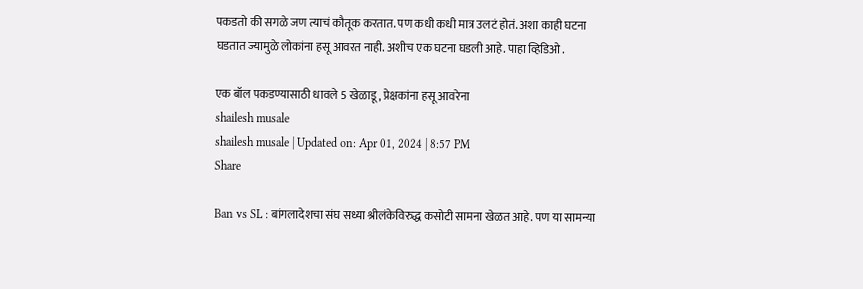पकडतो की सगळे जण त्याचं कौतूक करतात. पण कधी कधी मात्र उलटं होतं. अशा काही घटना घडतात ज्यामुळे लोकांना हसू आवरत नाही. अशीच एक घटना घडली आहे. पाहा व्हिडिओ .

एक बॉल पकडण्यासाठी धावले 5 खेळाडू, प्रेक्षकांना हसू आवरेना
shailesh musale
shailesh musale | Updated on: Apr 01, 2024 | 8:57 PM
Share

Ban vs SL : बांगलादेशचा संघ सध्या श्रीलंकेविरुद्ध कसोटी सामना खेळत आहे. पण या सामन्या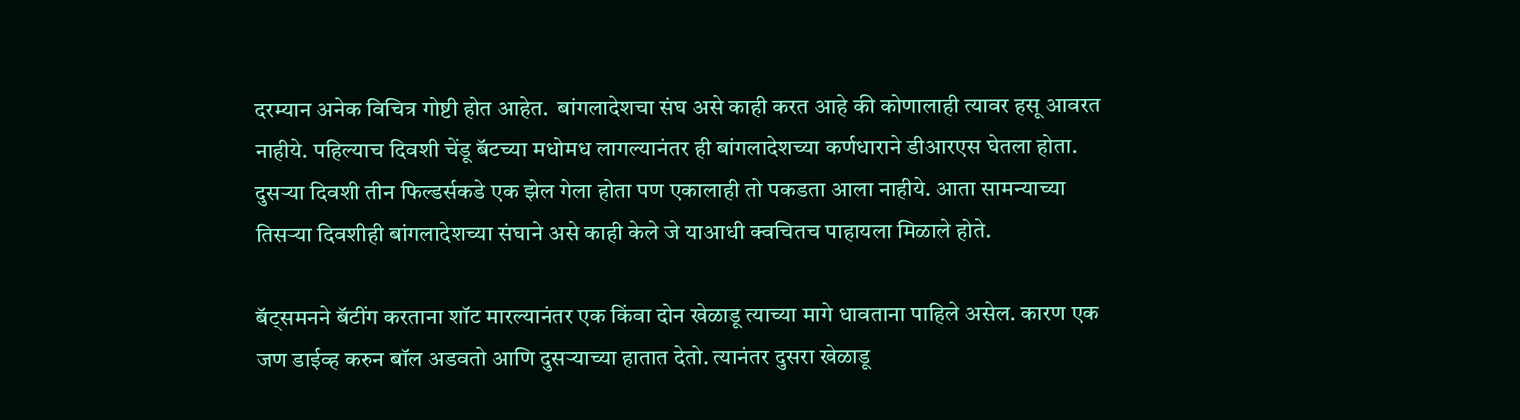दरम्यान अनेक विचित्र गोष्टी होत आहेत.  बांगलादेशचा संघ असे काही करत आहे की कोणालाही त्यावर हसू आवरत नाहीये. पहिल्याच दिवशी चेंडू बॅटच्या मधोमध लागल्यानंतर ही बांगलादेशच्या कर्णधाराने डीआरएस घेतला होता. दुसऱ्या दिवशी तीन फिल्डर्सकडे एक झेल गेला होता पण एकालाही तो पकडता आला नाहीये. आता सामन्याच्या तिसऱ्या दिवशीही बांगलादेशच्या संघाने असे काही केले जे याआधी क्वचितच पाहायला मिळाले होते.

बॅट्समनने बॅटींग करताना शॉट मारल्यानंतर एक किंवा दोन खेळाडू त्याच्या मागे धावताना पाहिले असेल. कारण एक जण डाईव्ह करुन बॉल अडवतो आणि दुसऱ्याच्या हातात देतो. त्यानंतर दुसरा खेळाडू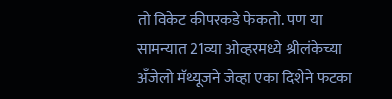तो विकेट कीपरकडे फेकतो. पण या सामन्यात 21व्या ओव्हरमध्ये श्रीलंकेच्या अँजेलो मॅथ्यूजने जेव्हा एका दिशेने फटका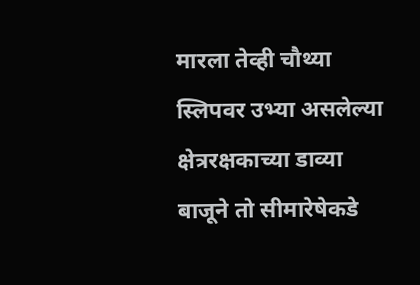मारला तेव्ही चौथ्या स्लिपवर उभ्या असलेल्या क्षेत्ररक्षकाच्या डाव्या बाजूने तो सीमारेषेकडे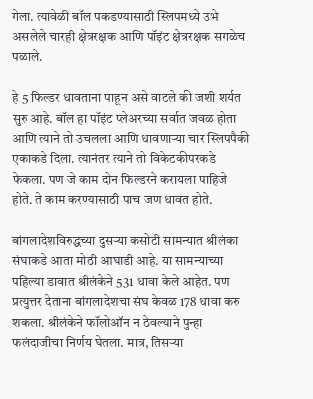गेला. त्यावेळी बॉल पकडण्यासाठी स्लिपमध्ये उभे असलेले चारही क्षेत्ररक्षक आणि पॉइंट क्षेत्ररक्षक सगळेच पळाले.

हे 5 फिल्डर धावताना पाहून असे वाटले की जशी शर्यत सुरु आहे. बॉल हा पॉइंट प्लेअरच्या सर्वात जवळ होता आणि त्याने तो उचलला आणि धावणाऱ्या चार स्लिपपैकी एकाकडे दिला. त्यानंतर त्याने तो विकेटकीपरकडे फेकला. पण जे काम दोन फिल्डरने करायला पाहिजे होते. ते काम करण्यासाठी पाच जण धावत होते.

बांगलादेशविरुद्धच्या दुसऱ्या कसोटी सामन्यात श्रीलंका संघाकडे आता मोठी आघाडी आहे. या सामन्याच्या पहिल्या डावात श्रीलंकेने 531 धावा केले आहेत. पण प्रत्युत्तर देताना बांगलादेशचा संघ केवळ 178 धावा करु शकला. श्रीलंकेने फॉलोऑन न ठेवल्याने पुन्हा फलंदाजीचा निर्णय घेतला. मात्र, तिसऱ्या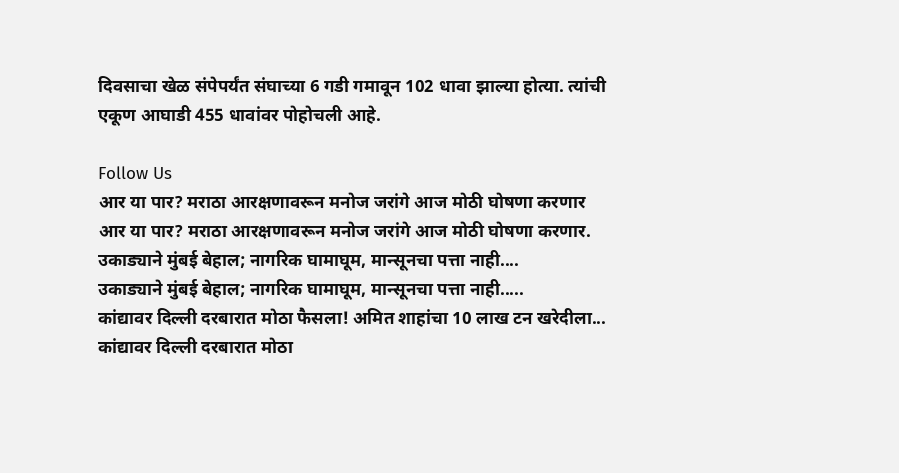दिवसाचा खेळ संपेपर्यंत संघाच्या 6 गडी गमावून 102 धावा झाल्या होत्या. त्यांची एकूण आघाडी 455 धावांवर पोहोचली आहे.

Follow Us
आर या पार? मराठा आरक्षणावरून मनोज जरांगे आज मोठी घोषणा करणार
आर या पार? मराठा आरक्षणावरून मनोज जरांगे आज मोठी घोषणा करणार.
उकाड्याने मुंबई बेहाल; नागरिक घामाघूम, मान्सूनचा पत्ता नाही....
उकाड्याने मुंबई बेहाल; नागरिक घामाघूम, मान्सूनचा पत्ता नाही.....
कांद्यावर दिल्ली दरबारात मोठा फैसला! अमित शाहांचा 10 लाख टन खरेदीला...
कांद्यावर दिल्ली दरबारात मोठा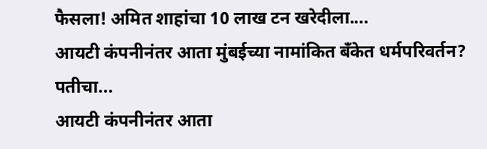फैसला! अमित शाहांचा 10 लाख टन खरेदीला....
आयटी कंपनीनंतर आता मुंबईच्या नामांकित बँकेत धर्मपरिवर्तन? पतीचा...
आयटी कंपनीनंतर आता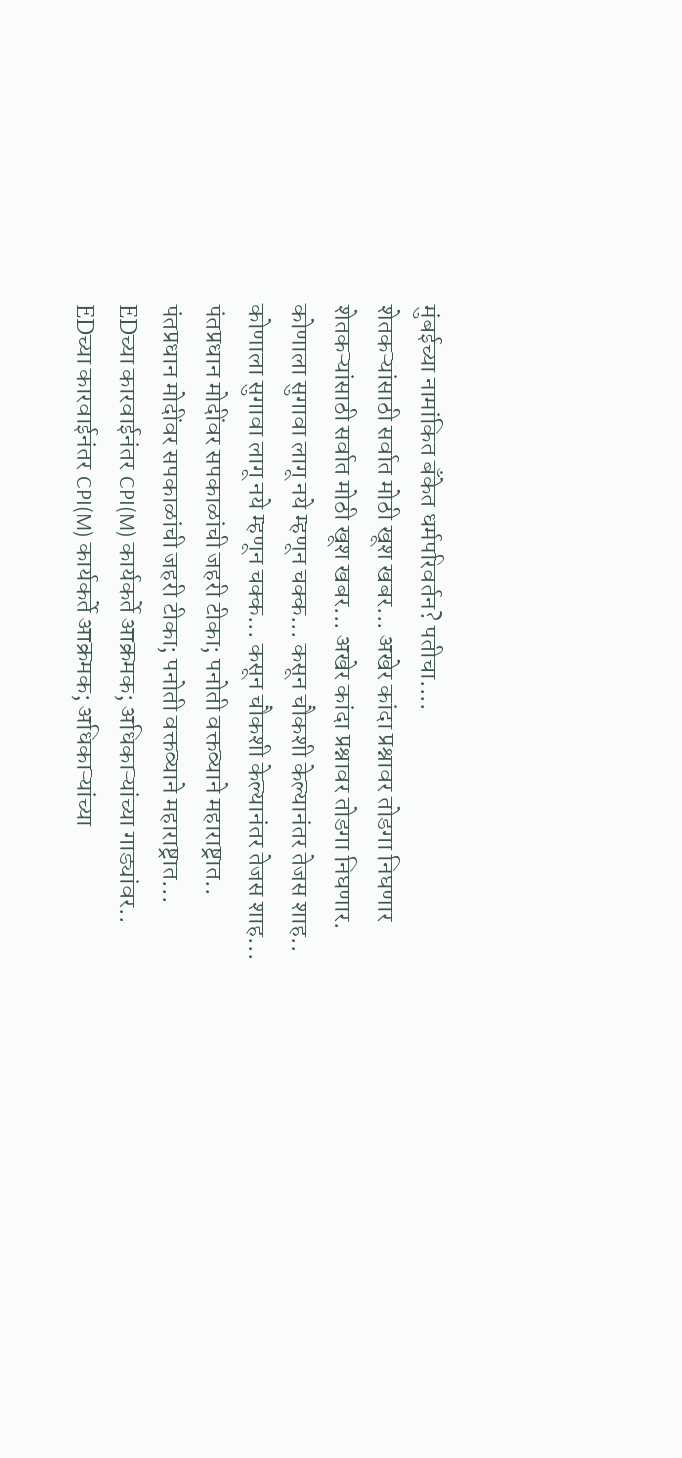मुंबईच्या नामांकित बँकेत धर्मपरिवर्तन? पतीचा....
शेतकऱ्यांसाठी सर्वात मोठी खूश खबर... अखेर कांदा प्रश्नावर तोडगा निघणार
शेतकऱ्यांसाठी सर्वात मोठी खूश खबर... अखेर कांदा प्रश्नावर तोडगा निघणार.
कोणाला सुगावा लागू नये म्हणून चक्क... कसून चौकशी केल्यानंतर तेजस शाह..
कोणाला सुगावा लागू नये म्हणून चक्क... कसून चौकशी केल्यानंतर तेजस शाह...
पंतप्रधान मोदींवर सपकाळांची जहरी टीका; पनोती वक्तव्याने महाराष्ट्रात..
पंतप्रधान मोदींवर सपकाळांची जहरी टीका; पनोती वक्तव्याने महाराष्ट्रात...
EDच्या कारवाईनंतर CPI(M) कार्यकर्ते आक्रमक; अधिकाऱ्यांच्या गाड्यांवर..
EDच्या कारवाईनंतर CPI(M) कार्यकर्ते आक्रमक; अधिकाऱ्यांच्या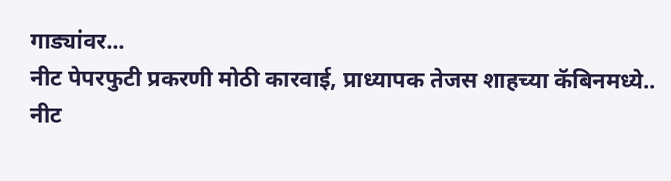गाड्यांवर...
नीट पेपरफुटी प्रकरणी मोठी कारवाई, प्राध्यापक तेजस शाहच्या कॅबिनमध्ये..
नीट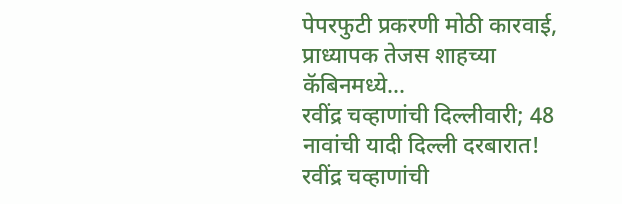पेपरफुटी प्रकरणी मोठी कारवाई, प्राध्यापक तेजस शाहच्या कॅबिनमध्ये...
रवींद्र चव्हाणांची दिल्लीवारी; 48 नावांची यादी दिल्ली दरबारात!
रवींद्र चव्हाणांची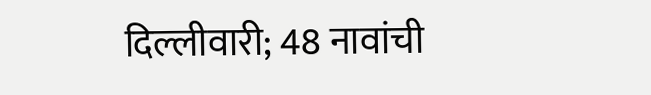दिल्लीवारी; 48 नावांची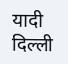यादी दिल्ली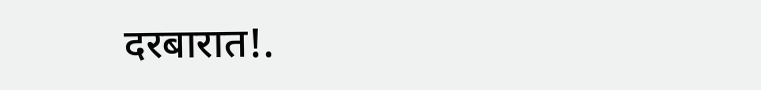दरबारात!.